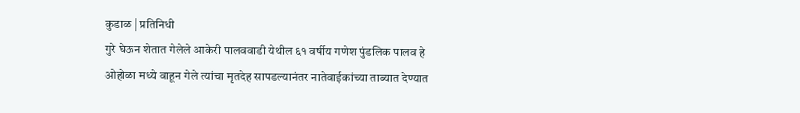कुडाळ | प्रतिनिधी
गुरे घेऊन शेतात गेलेले आकेरी पालववाडी येथील ६१ वर्षीय गणेश पुंडलिक पालव हे ओहोळा मध्ये वाहून गेले त्यांचा मृतदेह सापडल्यानंतर नातेवाईकांच्या ताब्यात देण्यात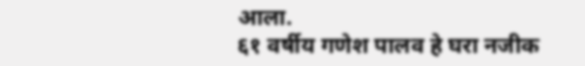आला.
६१ वर्षीय गणेश पालव हे घरा नजीक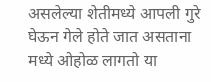असलेल्या शेतीमध्ये आपली गुरे घेऊन गेले होते जात असताना मध्ये ओहोळ लागतो या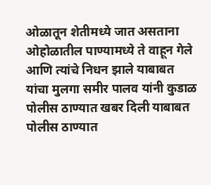ओळातून शेतीमध्ये जात असताना ओहोळातील पाण्यामध्ये ते वाहून गेले आणि त्यांचे निधन झाले याबाबत यांचा मुलगा समीर पालव यांनी कुडाळ पोलीस ठाण्यात खबर दिली याबाबत पोलीस ठाण्यात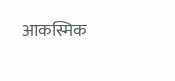आकस्मिक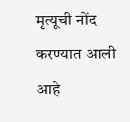मृत्यूची नोंद करण्यात आली आहे